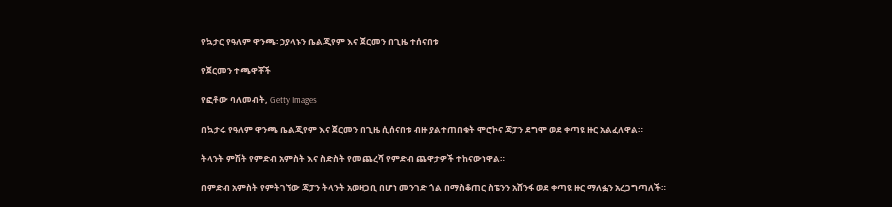የኳታር የዓለም ዋንጫ፡ ኃያላኑን ቤልጂየም እና ጀርመን በጊዜ ተሰናበቱ

የጀርመን ተጫዋቾች

የፎቶው ባለመብት, Getty Images

በኳታሩ የዓለም ዋንጫ ቤልጂየም እና ጀርመን በጊዜ ሲሰናበቱ ብዙ ያልተጠበቁት ሞሮኮና ጃፓን ደግሞ ወደ ቀጣዩ ዙር አልፈለዋል።

ትላንት ምሽት የምድብ አምስት እና ስድስት የመጨረሻ የምድብ ጨዋታዎች ተከናውነዋል።

በምድብ አምስት የምትገኘው ጃፓን ትላንት አወዛጋቢ በሆነ መንገድ ጎል በማስቆጠር ስፔንን አሸንፋ ወደ ቀጣዩ ዙር ማለፏን አረጋግጣለች።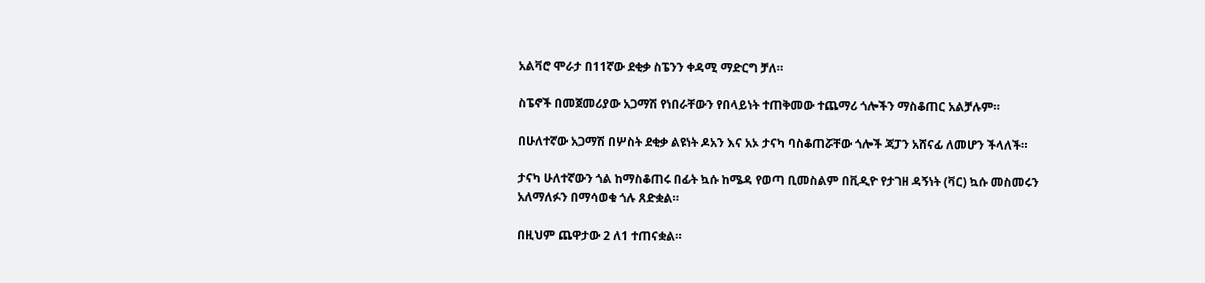አልቫሮ ሞራታ በ11ኛው ደቂቃ ስፔንን ቀዳሚ ማድርግ ቻለ።

ስፔኖች በመጀመሪያው አጋማሽ የነበራቸውን የበላይነት ተጠቅመው ተጨማሪ ጎሎችን ማስቆጠር አልቻሉም።

በሁለተኛው አጋማሽ በሦስት ደቂቃ ልዩነት ዶአን እና አኦ ታናካ ባስቆጠሯቸው ጎሎች ጃፓን አሸናፊ ለመሆን ችላለች።

ታናካ ሁለተኛውን ጎል ከማስቆጠሩ በፊት ኳሱ ከሜዳ የወጣ ቢመስልም በቪዲዮ የታገዘ ዳኝነት (ቫር) ኳሱ መስመሩን አለማለፉን በማሳወቁ ጎሉ ጸድቋል።

በዚህም ጨዋታው 2 ለ1 ተጠናቋል።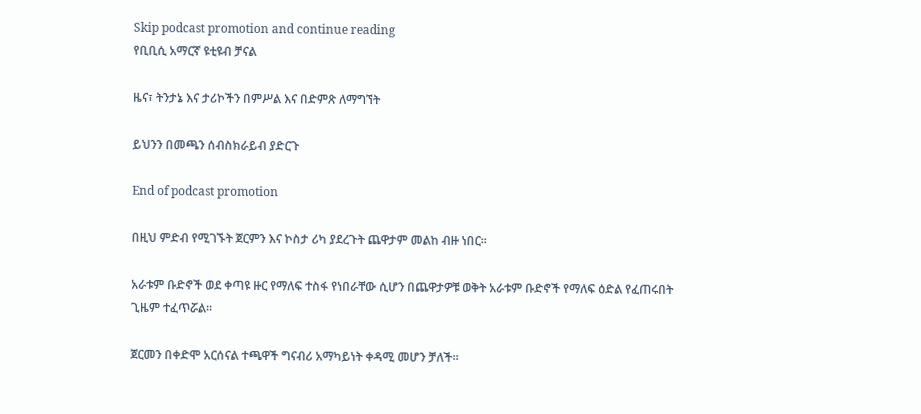Skip podcast promotion and continue reading
የቢቢሲ አማርኛ ዩቲዩብ ቻናል

ዜና፣ ትንታኔ እና ታሪኮችን በምሥል እና በድምጽ ለማግኘት

ይህንን በመጫን ሰብስክራይብ ያድርጉ

End of podcast promotion

በዚህ ምድብ የሚገኙት ጀርምን እና ኮስታ ሪካ ያደረጉት ጨዋታም መልከ ብዙ ነበር።

አራቱም ቡድኖች ወደ ቀጣዩ ዙር የማለፍ ተስፋ የነበራቸው ሲሆን በጨዋታዎቹ ወቅት አራቱም ቡድኖች የማለፍ ዕድል የፈጠሩበት ጊዜም ተፈጥሯል።

ጀርመን በቀድሞ አርሰናል ተጫዋች ግናብሪ አማካይነት ቀዳሚ መሆን ቻለች።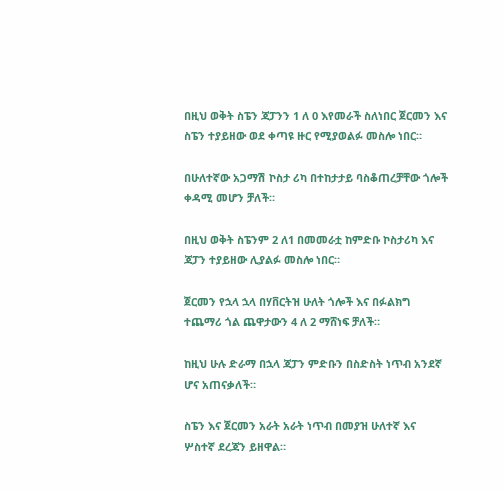በዚህ ወቅት ስፔን ጃፓንን 1 ለ 0 እየመራች ስለነበር ጀርመን እና ስፔን ተያይዘው ወደ ቀጣዩ ዙር የሚያወልፉ መስሎ ነበር።

በሁለተኛው አጋማሽ ኮስታ ሪካ በተከታታይ ባስቆጠረቻቸው ጎሎች ቀዳሚ መሆን ቻለች።

በዚህ ወቅት ስፔንም 2 ለ1 በመመራቷ ከምድቡ ኮስታሪካ እና ጃፓን ተያይዘው ሊያልፉ መስሎ ነበር።

ጀርመን የኋላ ኋላ በሃቨርትዝ ሁለት ጎሎች እና በፉልክግ ተጨማሪ ጎል ጨዋታውን 4 ለ 2 ማሸነፍ ቻለች።

ከዚህ ሁሉ ድራማ በኋላ ጃፓን ምድቡን በስድስት ነጥብ አንደኛ ሆና አጠናቃለች።

ስፔን እና ጀርመን አራት አራት ነጥብ በመያዝ ሁለተኛ እና ሦስተኛ ደረጃን ይዘዋል።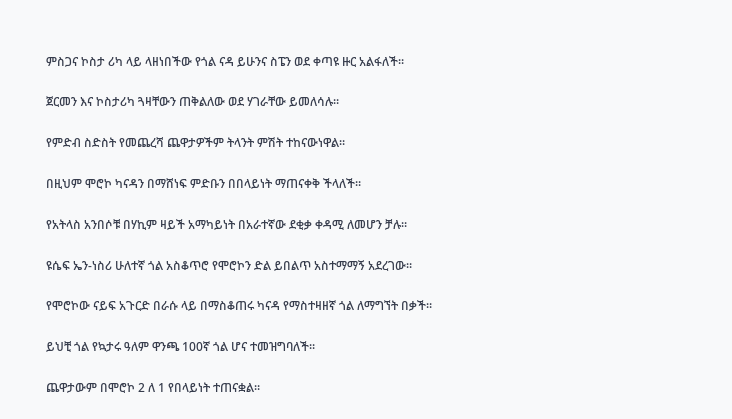ምስጋና ኮስታ ሪካ ላይ ላዘነበችው የጎል ናዳ ይሁንና ስፔን ወደ ቀጣዩ ዙር አልፋለች።

ጀርመን እና ኮስታሪካ ጓዛቸውን ጠቅልለው ወደ ሃገራቸው ይመለሳሉ።

የምድብ ስድስት የመጨረሻ ጨዋታዎችም ትላንት ምሽት ተከናውነዋል።

በዚህም ሞሮኮ ካናዳን በማሸነፍ ምድቡን በበላይነት ማጠናቀቅ ችላለች።

የአትላስ አንበሶቹ በሃኪም ዛይች አማካይነት በአራተኛው ደቂቃ ቀዳሚ ለመሆን ቻሉ።

ዩሴፍ ኤን-ነስሪ ሁለተኛ ጎል አስቆጥሮ የሞሮኮን ድል ይበልጥ አስተማማኝ አደረገው።

የሞሮኮው ናይፍ አጉርድ በራሱ ላይ በማስቆጠሩ ካናዳ የማስተዛዘኛ ጎል ለማግኘት በቃች።

ይህቺ ጎል የኳታሩ ዓለም ዋንጫ 100ኛ ጎል ሆና ተመዝግባለች።

ጨዋታውም በሞሮኮ 2 ለ 1 የበላይነት ተጠናቋል።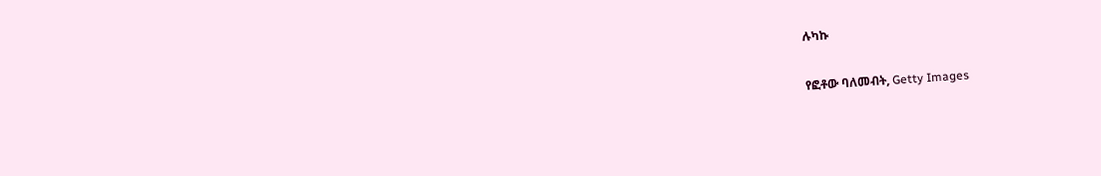ሉካኩ

የፎቶው ባለመብት, Getty Images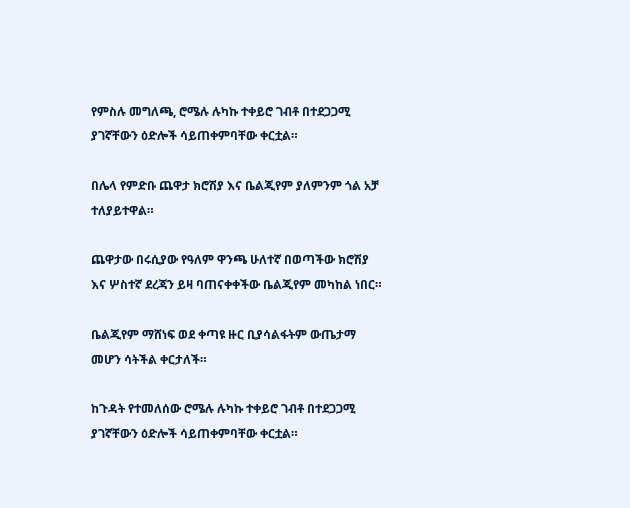የምስሉ መግለጫ, ሮሜሉ ሉካኩ ተቀይሮ ገብቶ በተደጋጋሚ ያገኛቸውን ዕድሎች ሳይጠቀምባቸው ቀርቷል።

በሌላ የምድቡ ጨዋታ ክሮሽያ እና ቤልጂየም ያለምንም ጎል አቻ ተለያይተዋል።

ጨዋታው በሩሲያው የዓለም ዋንጫ ሁለተኛ በወጣችው ክሮሽያ እና ሦስተኛ ደረጃን ይዛ ባጠናቀቀችው ቤልጂየም መካከል ነበር።

ቤልጂየም ማሸነፍ ወደ ቀጣዩ ዙር ቢያሳልፋትም ውጤታማ መሆን ሳትችል ቀርታለች።

ከጉዳት የተመለሰው ሮሜሉ ሉካኩ ተቀይሮ ገብቶ በተደጋጋሚ ያገኛቸውን ዕድሎች ሳይጠቀምባቸው ቀርቷል።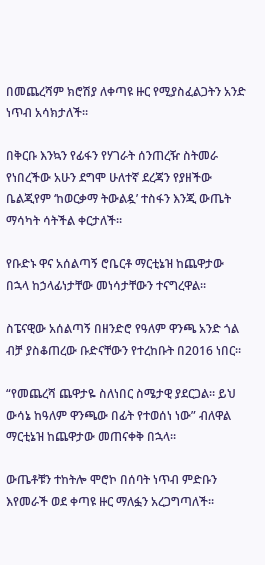በመጨረሻም ክሮሽያ ለቀጣዩ ዙር የሚያስፈልጋትን አንድ ነጥብ አሳክታለች።

በቅርቡ እንኳን የፊፋን የሃገራት ሰንጠረዥ ስትመራ የነበረችው አሁን ደግሞ ሁለተኛ ደረጃን የያዘችው ቤልጂየም ‘ከወርቃማ ትውልዷ’ ተስፋን እንጂ ውጤት ማሳካት ሳትችል ቀርታለች።

የቡድኑ ዋና አሰልጣኝ ሮቤርቶ ማርቲኔዝ ከጨዋታው በኋላ ከኃላፊነታቸው መነሳታቸውን ተናግረዋል።

ስፔናዊው አሰልጣኝ በዘንድሮ የዓለም ዋንጫ አንድ ጎል ብቻ ያስቆጠረው ቡድናቸውን የተረከቡት በ2016 ነበር።

“የመጨረሻ ጨዋታዬ ስለነበር ስሜታዊ ያደርጋል። ይህ ውሳኔ ከዓለም ዋንጫው በፊት የተወሰነ ነው” ብለዋል ማርቲኔዝ ከጨዋታው መጠናቀቅ በኋላ።

ውጤቶቹን ተከትሎ ሞሮኮ በሰባት ነጥብ ምድቡን እየመራች ወደ ቀጣዩ ዙር ማለፏን አረጋግጣለች።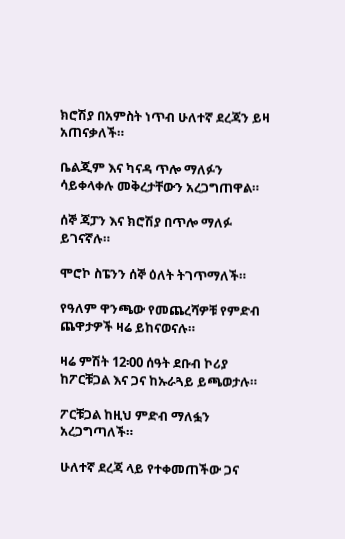ክሮሽያ በአምስት ነጥብ ሁለተኛ ደረጃን ይዛ አጠናቃለች።

ቤልጂም እና ካናዳ ጥሎ ማለፉን ሳይቀላቀሉ መቅረታቸውን አረጋግጠዋል።

ሰኞ ጃፓን እና ክሮሽያ በጥሎ ማለፉ ይገናኛሉ።

ሞሮኮ ስፔንን ሰኞ ዕለት ትገጥማለች።

የዓለም ዋንጫው የመጨረሻዎቹ የምድብ ጨዋታዎች ዛሬ ይከናወናሉ።

ዛሬ ምሽት 12፡00 ሰዓት ደቡብ ኮሪያ ከፖርቹጋል እና ጋና ከኡራጓይ ይጫወታሉ።

ፖርቹጋል ከዚህ ምድብ ማለፏን አረጋግጣለች።

ሁለተኛ ደረጃ ላይ የተቀመጠችው ጋና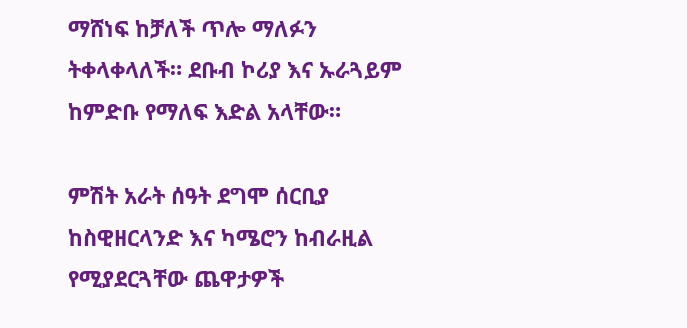ማሸነፍ ከቻለች ጥሎ ማለፉን ትቀላቀላለች። ደቡብ ኮሪያ እና ኡራጓይም ከምድቡ የማለፍ እድል አላቸው።

ምሽት አራት ሰዓት ደግሞ ሰርቢያ ከስዊዘርላንድ እና ካሜሮን ከብራዚል የሚያደርጓቸው ጨዋታዎች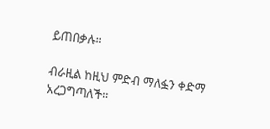ይጠበቃሉ።

ብራዚል ከዚህ ምድብ ማለፏን ቀድማ አረጋግጣለች።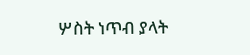ሦስት ነጥብ ያላት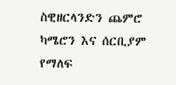ስዊዘርላንድን ጨምሮ ካሜሮን እና ሰርቢያም የማለፍ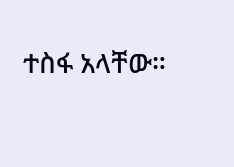ተስፋ አላቸው።